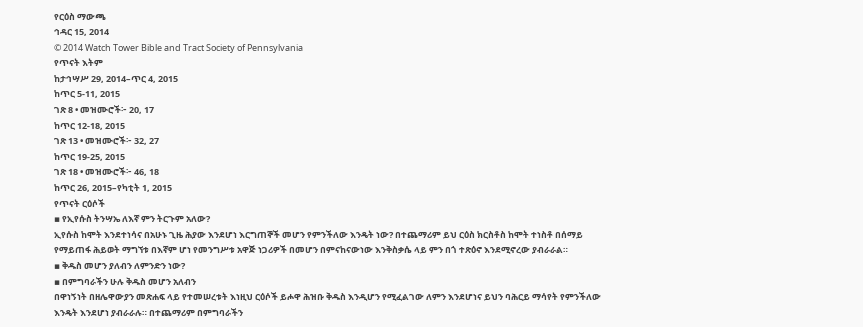የርዕስ ማውጫ
ኅዳር 15, 2014
© 2014 Watch Tower Bible and Tract Society of Pennsylvania
የጥናት እትም
ከታኅሣሥ 29, 2014–ጥር 4, 2015
ከጥር 5-11, 2015
ገጽ 8 • መዝሙሮች፦ 20, 17
ከጥር 12-18, 2015
ገጽ 13 • መዝሙሮች፦ 32, 27
ከጥር 19-25, 2015
ገጽ 18 • መዝሙሮች፦ 46, 18
ከጥር 26, 2015–የካቲት 1, 2015
የጥናት ርዕሶች
▪ የኢየሱስ ትንሣኤ ለእኛ ምን ትርጉም አለው?
ኢየሱስ ከሞት እንደተነሳና በአሁኑ ጊዜ ሕያው እንደሆነ እርግጠኞች መሆን የምንችለው እንዴት ነው? በተጨማሪም ይህ ርዕስ ክርስቶስ ከሞት ተነስቶ በሰማይ የማይጠፋ ሕይወት ማግኘቱ በእኛም ሆነ የመንግሥቱ አዋጅ ነጋሪዎች በመሆን በምናከናውነው እንቅስቃሴ ላይ ምን በጎ ተጽዕኖ እንደሚኖረው ያብራራል።
▪ ቅዱስ መሆን ያለብን ለምንድን ነው?
▪ በምግባራችን ሁሉ ቅዱስ መሆን አለብን
በዋነኝነት በዘሌዋውያን መጽሐፍ ላይ የተመሠረቱት እነዚህ ርዕሶች ይሖዋ ሕዝቡ ቅዱስ እንዲሆን የሚፈልገው ለምን እንደሆነና ይህን ባሕርይ ማሳየት የምንችለው እንዴት እንደሆነ ያብራራሉ። በተጨማሪም በምግባራችን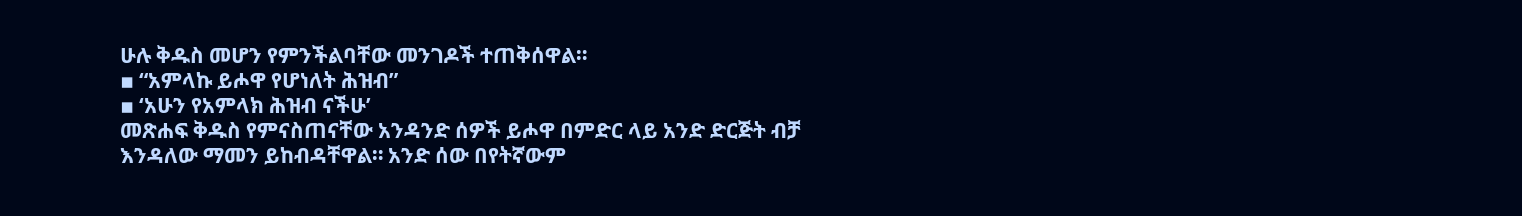ሁሉ ቅዱስ መሆን የምንችልባቸው መንገዶች ተጠቅሰዋል።
▪ “አምላኩ ይሖዋ የሆነለት ሕዝብ”
▪ ‘አሁን የአምላክ ሕዝብ ናችሁ’
መጽሐፍ ቅዱስ የምናስጠናቸው አንዳንድ ሰዎች ይሖዋ በምድር ላይ አንድ ድርጅት ብቻ እንዳለው ማመን ይከብዳቸዋል። አንድ ሰው በየትኛውም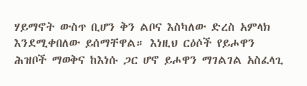ሃይማኖት ውስጥ ቢሆን ቅን ልቦና እስካለው ድረስ አምላክ እንደሚቀበለው ይሰማቸዋል። እነዚህ ርዕሶች የይሖዋን ሕዝቦች ማወቅና ከእነሱ ጋር ሆኖ ይሖዋን ማገልገል አስፈላጊ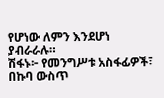የሆነው ለምን እንደሆነ ያብራራሉ።
ሽፋኑ፦ የመንግሥቱ አስፋፊዎች፣ በኩባ ውስጥ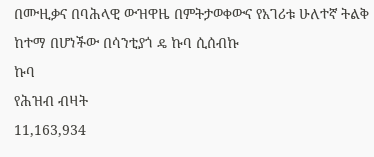በሙዚቃና በባሕላዊ ውዝዋዜ በምትታወቀውና የአገሪቱ ሁለተኛ ትልቅ ከተማ በሆነችው በሳንቲያጎ ዴ ኩባ ሲሰብኩ
ኩባ
የሕዝብ ብዛት
11,163,934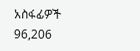አስፋፊዎች
96,206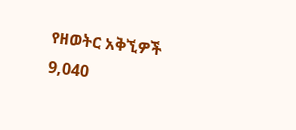የዘወትር አቅኚዎች
9,040